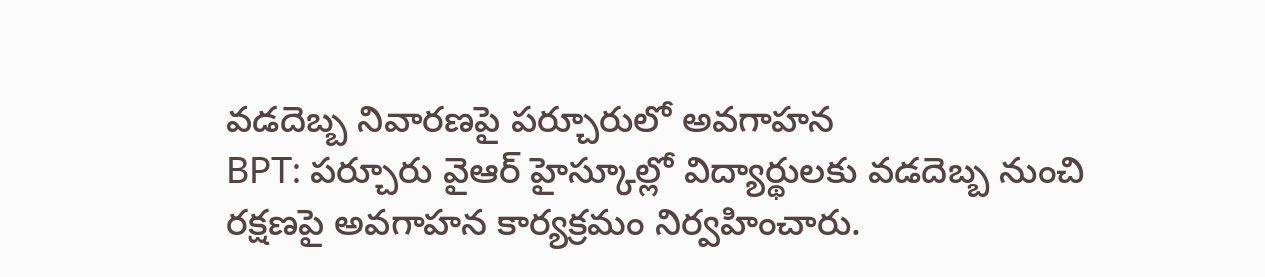వడదెబ్బ నివారణపై పర్చూరులో అవగాహన
BPT: పర్చూరు వైఆర్ హైస్కూల్లో విద్యార్థులకు వడదెబ్బ నుంచి రక్షణపై అవగాహన కార్యక్రమం నిర్వహించారు.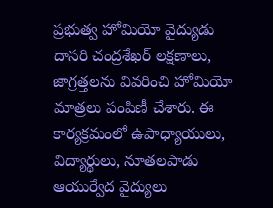ప్రభుత్వ హోమియో వైద్యుడు దాసరి చంద్రశేఖర్ లక్షణాలు, జాగ్రత్తలను వివరించి హోమియో మాత్రలు పంపిణీ చేశారు. ఈ కార్యక్రమంలో ఉపాధ్యాయులు, విద్యార్థులు, నూతలపాడు ఆయుర్వేద వైద్యులు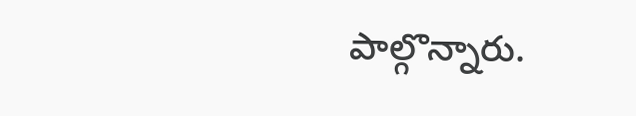పాల్గొన్నారు.